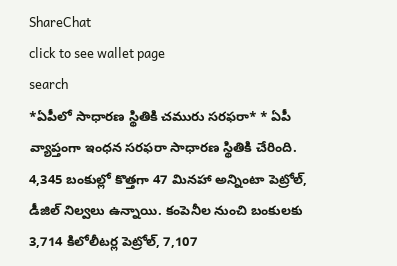ShareChat
click to see wallet page
search
*ఏపీలో సాధారణ స్థితికి చమురు సరఫరా* * ఏపీ వ్యాప్తంగా ఇంధన సరఫరా సాధారణ స్థితికి చేరింది. 4,345 బంకుల్లో కొత్తగా 47 మినహా అన్నింటా పెట్రోల్‌, డీజిల్‌ నిల్వలు ఉన్నాయి. కంపెనీల నుంచి బంకులకు 3,714 కిలోలీటర్ల పెట్రోల్‌, 7,107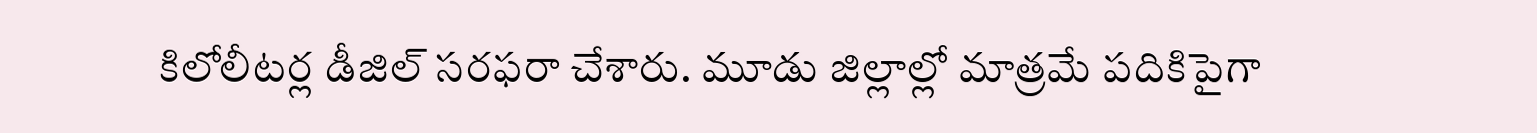కిలోలీటర్ల డీజిల్‌ సరఫరా చేశారు. మూడు జిల్లాల్లో మాత్రమే పదికిపైగా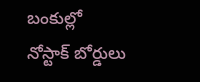బంకుల్లో నోస్టాక్‌ బోర్డులు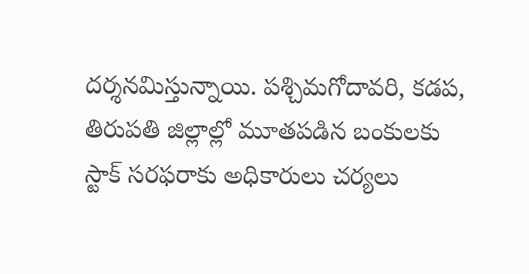దర్శనమిస్తున్నాయి. పశ్చిమగోదావరి, కడప, తిరుపతి జిల్లాల్లో మూతపడిన బంకులకు స్టాక్‌ సరఫరాకు అధికారులు చర్యలు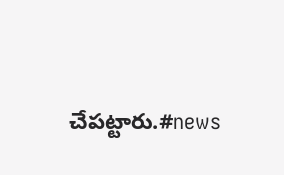చేపట్టారు.#news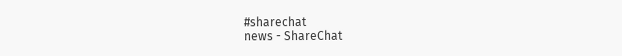#sharechat
news - ShareChat